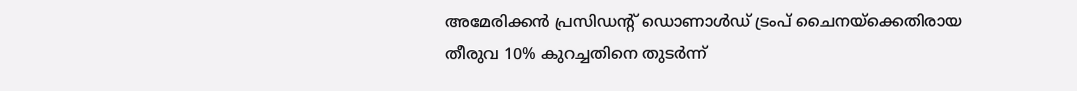അമേരിക്കൻ പ്രസിഡന്റ് ഡൊണാൾഡ് ട്രംപ് ചൈനയ്ക്കെതിരായ തീരുവ 10% കുറച്ചതിനെ തുടർന്ന്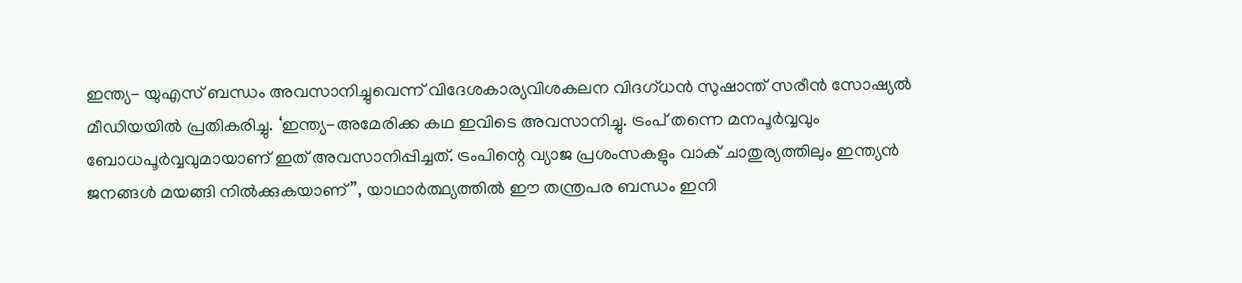ഇന്ത്യ- യുഎസ് ബന്ധം അവസാനിച്ചുവെന്ന് വിദേശകാര്യവിശകലന വിദഗ്ധൻ സുഷാന്ത് സരീൻ സോഷ്യൽ മീഡിയയിൽ പ്രതികരിച്ചു. ‘ഇന്ത്യ-അമേരിക്ക കഥ ഇവിടെ അവസാനിച്ചു. ട്രംപ് തന്നെ മനപൂർവ്വവും ബോധപൂർവ്വവുമായാണ് ഇത് അവസാനിപ്പിച്ചത്. ട്രംപിന്റെ വ്യാജ പ്രശംസകളും വാക് ചാതുര്യത്തിലും ഇന്ത്യൻ ജനങ്ങൾ മയങ്ങി നിൽക്കുകയാണ്”, യാഥാർത്ഥ്യത്തിൽ ഈ തന്ത്രപര ബന്ധം ഇനി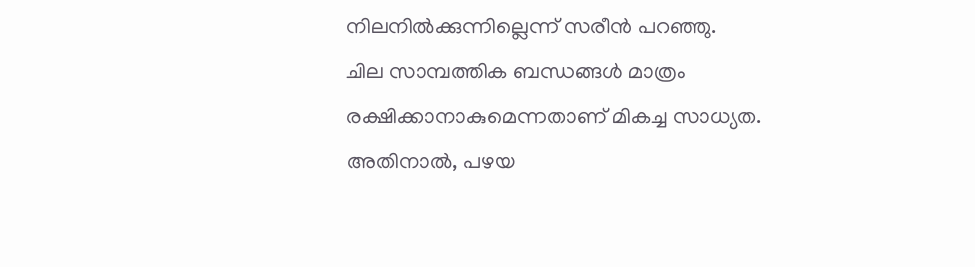നിലനിൽക്കുന്നില്ലെന്ന് സരീൻ പറഞ്ഞു.
ചില സാമ്പത്തിക ബന്ധങ്ങൾ മാത്രം രക്ഷിക്കാനാകുമെന്നതാണ് മികച്ച സാധ്യത. അതിനാൽ, പഴയ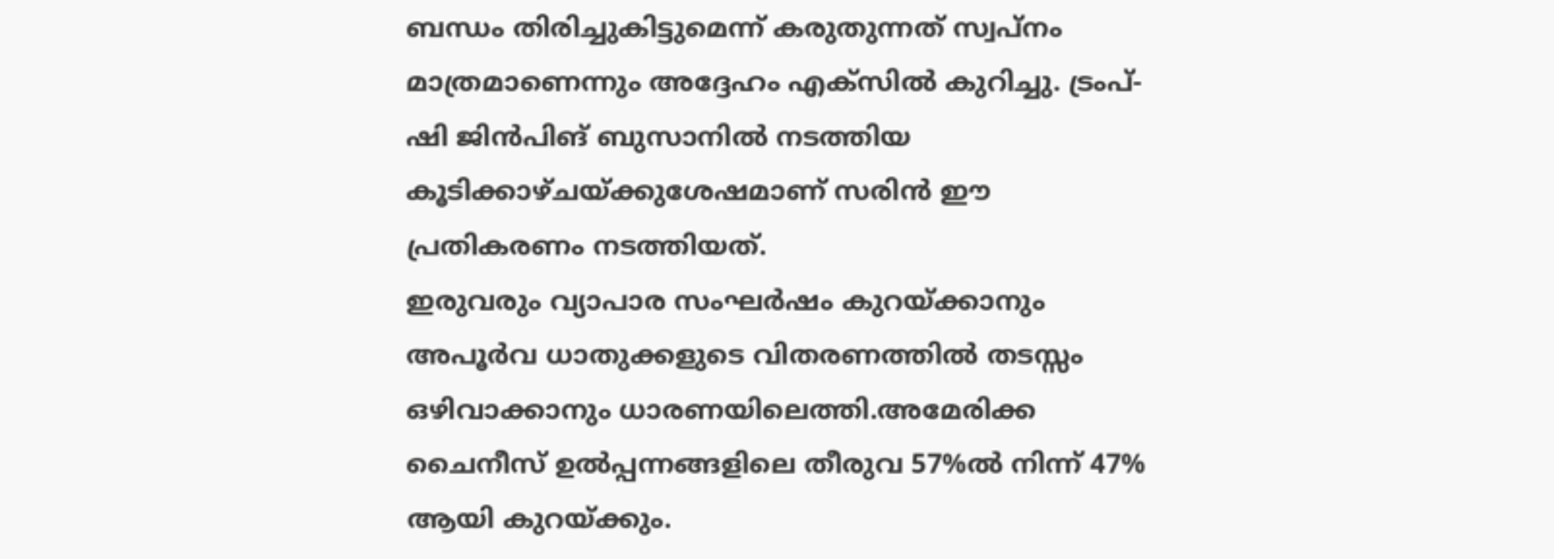ബന്ധം തിരിച്ചുകിട്ടുമെന്ന് കരുതുന്നത് സ്വപ്നം മാത്രമാണെന്നും അദ്ദേഹം എക്സിൽ കുറിച്ചു. ട്രംപ്-ഷി ജിൻപിങ് ബുസാനിൽ നടത്തിയ കൂടിക്കാഴ്ചയ്ക്കുശേഷമാണ് സരിൻ ഈ പ്രതികരണം നടത്തിയത്.
ഇരുവരും വ്യാപാര സംഘർഷം കുറയ്ക്കാനും അപൂർവ ധാതുക്കളുടെ വിതരണത്തിൽ തടസ്സം ഒഴിവാക്കാനും ധാരണയിലെത്തി.അമേരിക്ക ചൈനീസ് ഉൽപ്പന്നങ്ങളിലെ തീരുവ 57%ൽ നിന്ന് 47% ആയി കുറയ്ക്കും.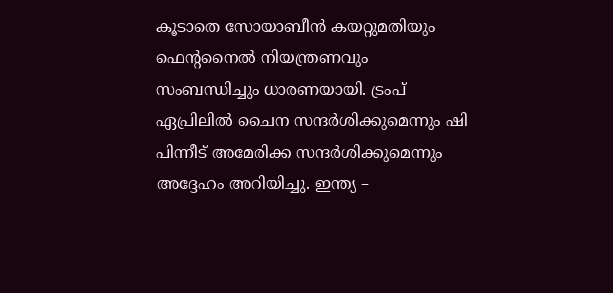കൂടാതെ സോയാബീൻ കയറ്റുമതിയും ഫെന്റനൈൽ നിയന്ത്രണവും സംബന്ധിച്ചും ധാരണയായി. ട്രംപ് ഏപ്രിലിൽ ചൈന സന്ദർശിക്കുമെന്നും ഷി പിന്നീട് അമേരിക്ക സന്ദർശിക്കുമെന്നും അദ്ദേഹം അറിയിച്ചു. ഇന്ത്യ –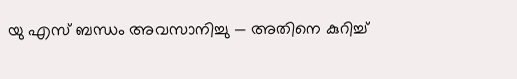യു എസ് ബന്ധം അവസാനിച്ചു — അതിനെ കുറിച്ച്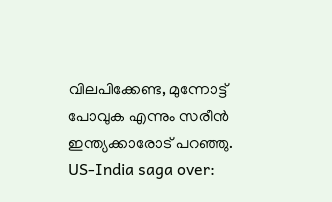വിലപിക്കേണ്ട, മുന്നോട്ട് പോവുക എന്നും സരീൻ ഇന്ത്യക്കാരോട് പറഞ്ഞു.
US-India saga over: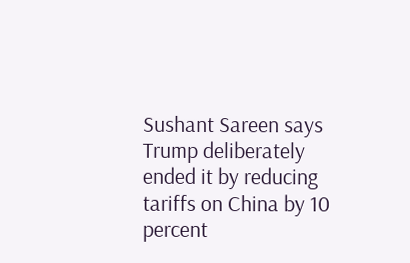Sushant Sareen says Trump deliberately ended it by reducing tariffs on China by 10 percent